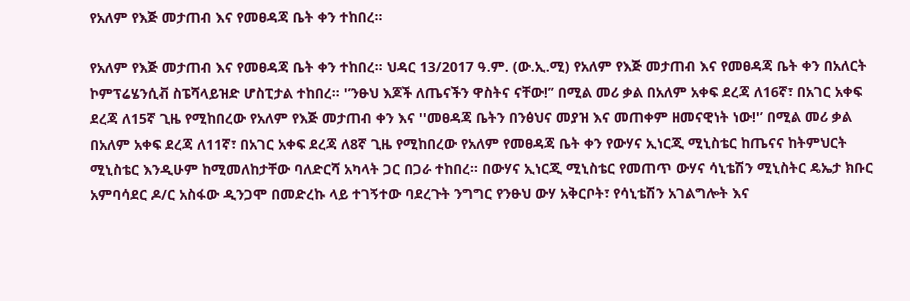የአለም የእጅ መታጠብ እና የመፀዳጃ ቤት ቀን ተከበረ።

የአለም የእጅ መታጠብ እና የመፀዳጃ ቤት ቀን ተከበረ። ህዳር 13/2017 ዓ.ም. (ው.ኢ.ሚ) የአለም የእጅ መታጠብ እና የመፀዳጃ ቤት ቀን በአለርት ኮምፕሬሄንሲቭ ስፔሻላይዝድ ሆስፒታል ተከበረ። '’ንፁህ እጆች ለጤናችን ዋስትና ናቸው!’’ በሚል መሪ ቃል በአለም አቀፍ ደረጃ ለ16ኛ፣ በአገር አቀፍ ደረጃ ለ15ኛ ጊዜ የሚከበረው የአለም የእጅ መታጠብ ቀን እና ''መፀዳጃ ቤትን በንፅህና መያዝ እና መጠቀም ዘመናዊነት ነው!'’ በሚል መሪ ቃል በአለም አቀፍ ደረጃ ለ11ኛ፣ በአገር አቀፍ ደረጃ ለ8ኛ ጊዜ የሚከበረው የአለም የመፀዳጃ ቤት ቀን የውሃና ኢነርጂ ሚኒስቴር ከጤናና ከትምህርት ሚኒስቴር እንዲሁም ከሚመለከታቸው ባለድርሻ አካላት ጋር በጋራ ተከበረ። በውሃና ኢነርጂ ሚኒስቴር የመጠጥ ውሃና ሳኒቴሽን ሚኒስትር ዴኤታ ክቡር አምባሳደር ዶ/ር አስፋው ዲንጋሞ በመድረኩ ላይ ተገኝተው ባደረጉት ንግግር የንፁህ ውሃ አቅርቦት፣ የሳኒቴሽን አገልግሎት እና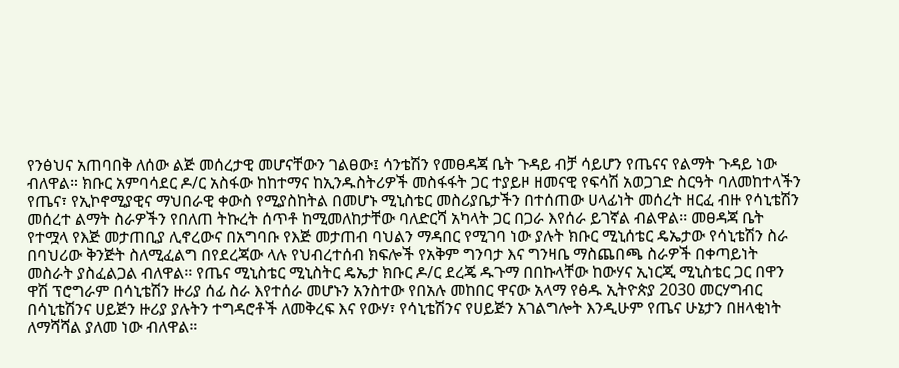የንፅህና አጠባበቅ ለሰው ልጅ መሰረታዊ መሆናቸውን ገልፀው፤ ሳንቴሽን የመፀዳጃ ቤት ጉዳይ ብቻ ሳይሆን የጤናና የልማት ጉዳይ ነው ብለዋል። ክቡር አምባሳደር ዶ/ር አስፋው ከከተማና ከኢንዱስትሪዎች መስፋፋት ጋር ተያይዞ ዘመናዊ የፍሳሽ አወጋገድ ስርዓት ባለመከተላችን የጤና፣ የኢኮኖሚያዊና ማህበራዊ ቀውስ የሚያስከትል በመሆኑ ሚኒስቴር መስሪያቤታችን በተሰጠው ሀላፊነት መሰረት ዘርፈ ብዙ የሳኒቴሽን መሰረተ ልማት ስራዎችን የበለጠ ትኩረት ሰጥቶ ከሚመለከታቸው ባለድርሻ አካላት ጋር በጋራ እየሰራ ይገኛል ብልዋል፡፡ መፀዳጃ ቤት የተሟላ የእጅ መታጠቢያ ሊኖረውና በአግባቡ የእጅ መታጠብ ባህልን ማዳበር የሚገባ ነው ያሉት ክቡር ሚኒሰቴር ዴኤታው የሳኒቴሽን ስራ በባህሪው ቅንጅት ስለሚፈልግ በየደረጃው ላሉ የህብረተሰብ ክፍሎች የአቅም ግንባታ እና ግንዛቤ ማስጨበጫ ስራዎች በቀጣይነት መስራት ያስፈልጋል ብለዋል፡፡ የጤና ሚኒስቴር ሚኒስትር ዴኤታ ክቡር ዶ/ር ደረጄ ዱጉማ በበኩላቸው ከውሃና ኢነርጂ ሚኒስቴር ጋር በዋን ዋሽ ፕሮግራም በሳኒቴሽን ዙሪያ ሰፊ ስራ እየተሰራ መሆኑን አንስተው የበአሉ መከበር ዋናው አላማ የፅዱ ኢትዮጵያ 2030 መርሃግብር በሳኒቴሽንና ሀይጅን ዙሪያ ያሉትን ተግዳሮቶች ለመቅረፍ እና የውሃ፣ የሳኒቴሽንና የሀይጅን አገልግሎት እንዲሁም የጤና ሁኔታን በዘላቂነት ለማሻሻል ያለመ ነው ብለዋል።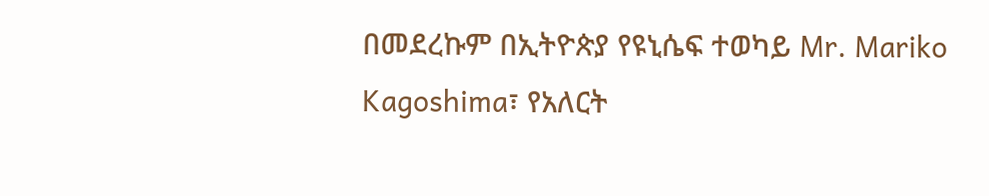በመደረኩም በኢትዮጵያ የዩኒሴፍ ተወካይ Mr. Mariko Kagoshima፣ የአለርት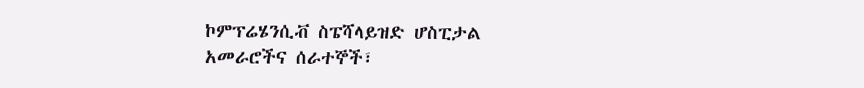ኮምፕሬሄንሲቭ ስፔሻላይዝድ ሆስፒታል አመራሮችና ሰራተኞች፣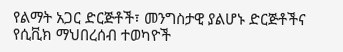የልማት አጋር ድርጅቶች፣ መንግስታዊ ያልሆኑ ድርጅቶችና የሲቪክ ማህበረሰብ ተወካዮች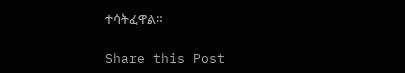ተሳትፈዋል።

Share this Post